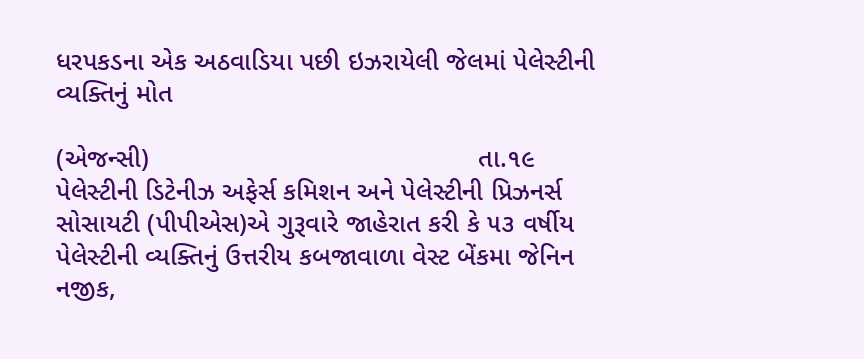ધરપકડના એક અઠવાડિયા પછી ઇઝરાયેલી જેલમાં પેલેસ્ટીની વ્યક્તિનું મોત

(એજન્સી)                                            તા.૧૯
પેલેસ્ટીની ડિટેનીઝ અફેર્સ કમિશન અને પેલેસ્ટીની પ્રિઝનર્સ સોસાયટી (પીપીએસ)એ ગુરૂવારે જાહેરાત કરી કે ૫૩ વર્ષીય પેલેસ્ટીની વ્યક્તિનું ઉત્તરીય કબજાવાળા વેસ્ટ બેંકમા જેનિન નજીક,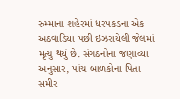રુમ્માના શહેરમાં ધરપકડના એક અઠવાડિયા પછી ઇઝરાયેલી જેલમાં મૃત્યુ થયું છે. સંગઠનોના જણાવ્યા અનુસાર, પાંચ બાળકોના પિતા સમીર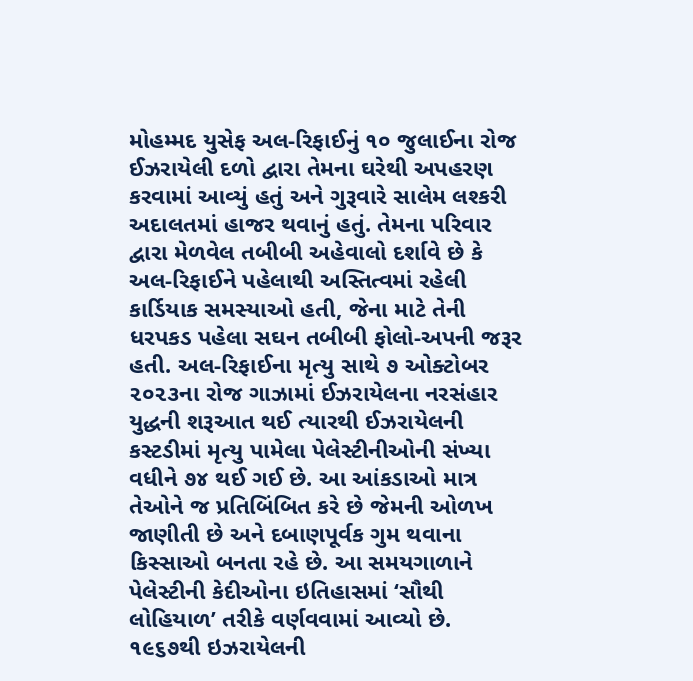મોહમ્મદ યુસેફ અલ-રિફાઈનું ૧૦ જુલાઈના રોજ ઈઝરાયેલી દળો દ્વારા તેમના ઘરેથી અપહરણ કરવામાં આવ્યું હતું અને ગુરૂવારે સાલેમ લશ્કરી અદાલતમાં હાજર થવાનું હતું. તેમના પરિવાર દ્વારા મેળવેલ તબીબી અહેવાલો દર્શાવે છે કે અલ-રિફાઈને પહેલાથી અસ્તિત્વમાં રહેલી કાર્ડિયાક સમસ્યાઓ હતી, જેના માટે તેની ધરપકડ પહેલા સઘન તબીબી ફોલો-અપની જરૂર હતી. અલ-રિફાઈના મૃત્યુ સાથે ૭ ઓક્ટોબર ૨૦૨૩ના રોજ ગાઝામાં ઈઝરાયેલના નરસંહાર યુદ્ધની શરૂઆત થઈ ત્યારથી ઈઝરાયેલની કસ્ટડીમાં મૃત્યુ પામેલા પેલેસ્ટીનીઓની સંખ્યા વધીને ૭૪ થઈ ગઈ છે. આ આંકડાઓ માત્ર તેઓને જ પ્રતિબિંબિત કરે છે જેમની ઓળખ જાણીતી છે અને દબાણપૂર્વક ગુમ થવાના કિસ્સાઓ બનતા રહે છે. આ સમયગાળાને પેલેસ્ટીની કેદીઓના ઇતિહાસમાં ‘સૌથી લોહિયાળ’ તરીકે વર્ણવવામાં આવ્યો છે. ૧૯૬૭થી ઇઝરાયેલની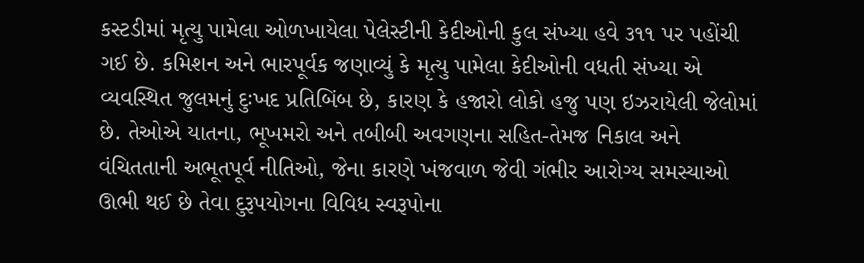કસ્ટડીમાં મૃત્યુ પામેલા ઓળખાયેલા પેલેસ્ટીની કેદીઓની કુલ સંખ્યા હવે ૩૧૧ પર પહોંચી ગઈ છે. કમિશન અને ભારપૂર્વક જણાવ્યું કે મૃત્યુ પામેલા કેદીઓની વધતી સંખ્યા એ વ્યવસ્થિત જુલમનું દુઃખદ પ્રતિબિંબ છે, કારણ કે હજારો લોકો હજુ પણ ઇઝરાયેલી જેલોમાં છે. તેઓએ યાતના, ભૂખમરો અને તબીબી અવગણના સહિત-તેમજ નિકાલ અને વંચિતતાની અભૂતપૂર્વ નીતિઓ, જેના કારણે ખંજવાળ જેવી ગંભીર આરોગ્ય સમસ્યાઓ ઊભી થઈ છે તેવા દુરૂપયોગના વિવિધ સ્વરૂપોના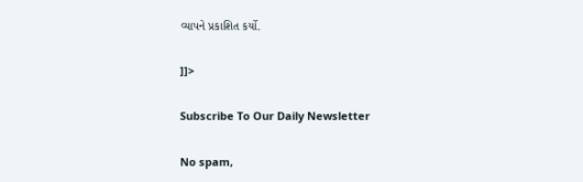વ્યાપને પ્રકાશિત કર્યો.

]]>

Subscribe To Our Daily Newsletter

No spam,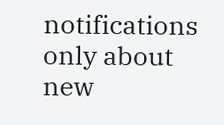notifications only about new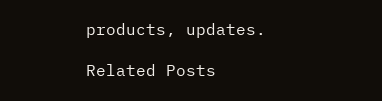products, updates.

Related Posts